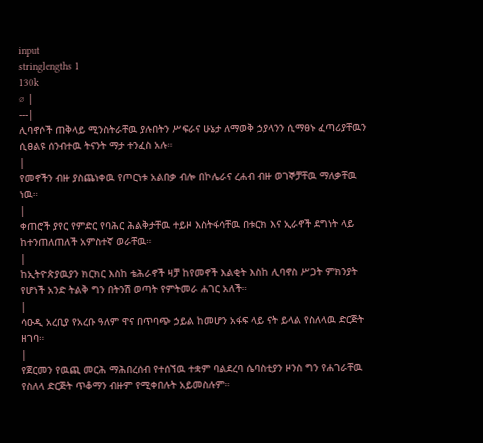input
stringlengths 1
130k
⌀ |
---|
ሊባኖሶች ጠቅላይ ሚንስትራቸዉ ያሉበትን ሥፍራና ሁኔታ ለማወቅ ኃያላንን ሲማፀኑ ፈጣሪያቸዉን ሲፀልዩ ሰንብተዉ ትናንት ማታ ተንፈስ አሉ።
|
የመኖችን ብዙ ያስጨነቀዉ የጦርነቱ አልበቃ ብሎ በኮሌራና ረሐብ ብዙ ወገኞቻቸዉ ማለቃቸዉ ነዉ።
|
ቀጠሮች ያየር የምድር የባሕር ሕልቅታቸዉ ተይዞ እስትፋሳቸዉ በቱርክ እና ኢራኖች ደግነት ላይ ከተንጠለጠለች አምስተኛ ወራቸዉ።
|
ከኢትዮጵያዉያን ክርክር እስከ ቴሕራኖች ዛቻ ከየመኖች እልቂት እስከ ሊባኖስ ሥጋት ምክንያት የሆነች አንድ ትልቅ ግን በትንሽ ወጣት የምትመራ ሐገር አለች።
|
ሳዑዲ አረቢያ የአረቡ ዓለም ዋና በጥባጭ ኃይል ከመሆን አፋፍ ላይ ናት ይላል የስለላዉ ድርጅት ዘገባ።
|
የጀርመን የዉጪ መርሕ ማሕበረሰብ የተሰኘዉ ተቋም ባልደረባ ሴባስቲያን ዞንስ ግን የሐገራቸዉ የስለላ ድርጅት ጥቆማን ብዙም የሚቀበሉት አይመስሉም።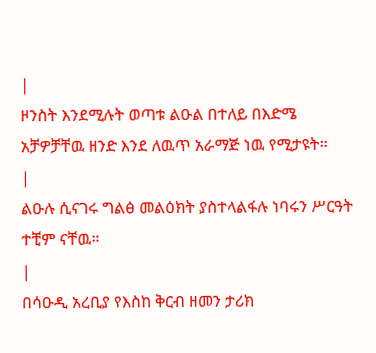|
ዞንስት እንደሚሉት ወጣቱ ልዑል በተለይ በእድሜ አቻዎቻቸዉ ዘንድ እንደ ለዉጥ አራማጅ ነዉ የሚታዩት።
|
ልዑሉ ሲናገሩ ግልፅ መልዕክት ያስተላልፋሉ ነባሩን ሥርዓት ተቺም ናቸዉ።
|
በሳዑዲ አረቢያ የእስከ ቅርብ ዘመን ታሪክ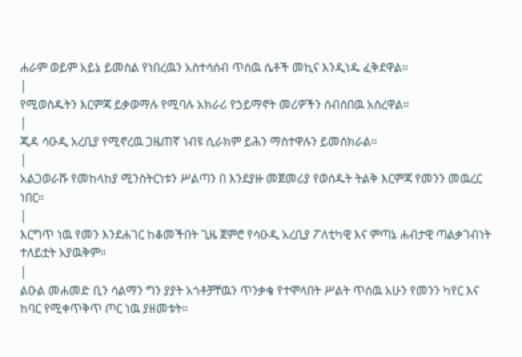ሐራም ወይም አይኔ ይመስል የነበረዉን አስተሳሰብ ጥሰዉ ሴቶች መኪና እንዲነዱ ፈቅደዋል።
|
የሚወስዱትን እርምጃ ይቃወማሉ የሚባሉ አክራሪ የኃይማኖት መሪዎችን ሰብሰበዉ አስረዋል።
|
ጂዳ ሳዑዲ አረቢያ የሚኖረዉ ጋዜጠኛ ነብዩ ሲራክም ይሕን ማስተዋሉን ይመሰክራል።
|
አልጋወራሹ የመከላከያ ሚንስትርነቱን ሥልጣን በ እንደያዙ መጀመሪያ የወሰዱት ትልቅ እርምጃ የመንን መዉረር ነበር።
|
እርግጥ ነዉ የመን እንደሐገር ከቆመችበት ጊዜ ጀምሮ የሳዑዲ አረቢያ ፖለቲካዊ እና ምጣኔ ሐብታዊ ጣልቃገብነት ተለይቷት አያዉቅም።
|
ልዑል መሐመድ ቢን ሳልማን ግን ያያት አጎቶቻቸዉን ጥንቃቄ የተሞላበት ሥልት ጥሰዉ አሁን የመንን ካየር እና ከባር የሚቀጥቅጥ ጦር ነዉ ያዘመቱት።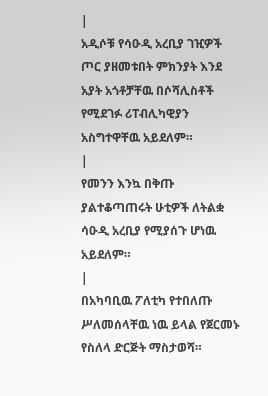|
አዲሶቹ የሳዑዲ አረቢያ ገዢዎች ጦር ያዘመቱበት ምክንያት እንደ አያት አጎቶቻቸዉ በሶሻሊስቶች የሚደገፉ ሪፐብሊካዊያን አስግተዋቸዉ አይደለም።
|
የመንን እንኳ በቅጡ ያልተቆጣጠሩት ሁቲዎች ለትልቋ ሳዑዲ አረቢያ የሚያሰጉ ሆነዉ አይደለም።
|
በአካባቢዉ ፖለቲካ የተበለጡ ሥለመሰላቸዉ ነዉ ይላል የጀርመኑ የስለላ ድርጅት ማስታወሻ።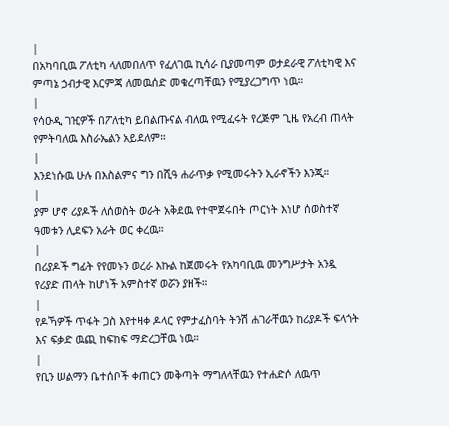|
በአካባቢዉ ፖለቲካ ላለመበለጥ የፈለገዉ ኪሳራ ቢያመጣም ወታደራዊ ፖለቲካዊ እና ምጣኔ ኃብታዊ እርምጃ ለመዉሰድ መቁረጣቸዉን የሚያረጋግጥ ነዉ።
|
የሳዑዲ ገዢዎች በፖለቲካ ይበልጡናል ብለዉ የሚፈሩት የረጅም ጊዜ የአረብ ጠላት የምትባለዉ እስራኤልን አይደለም።
|
እንደነሱዉ ሁሉ በእስልምና ግን በሺዓ ሐራጥቃ የሚመሩትን ኢራኖችን እንጂ።
|
ያም ሆኖ ሪያዶች ለሰወስት ወራት አቅደዉ የተሞጀሩበት ጦርነት እነሆ ሰወስተኛ ዓመቱን ሊደፍን አራት ወር ቀረዉ።
|
በሪያዶች ግፊት የየመኑን ወረራ እኩል ከጀመሩት የአካባቢዉ መንግሥታት አንዷ የሪያድ ጠላት ከሆነች አምስተኛ ወሯን ያዘች።
|
የዶኻዎች ጥፋት ጋስ እየተዛቀ ዶላር የምታፈስባት ትንሽ ሐገራቸዉን ከሪያዶች ፍላጎት እና ፍቃድ ዉጪ ከፍከፍ ማድረጋቸዉ ነዉ።
|
የቢን ሠልማን ቤተሰቦች ቀጠርን መቅጣት ማግለላቸዉን የተሐድሶ ለዉጥ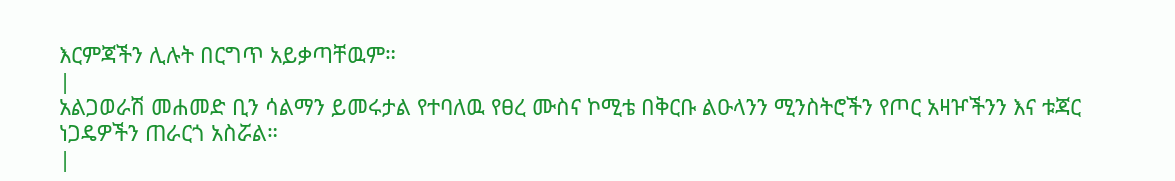እርምጃችን ሊሉት በርግጥ አይቃጣቸዉም።
|
አልጋወራሽ መሐመድ ቢን ሳልማን ይመሩታል የተባለዉ የፀረ ሙስና ኮሚቴ በቅርቡ ልዑላንን ሚንስትሮችን የጦር አዛዦችንን እና ቱጃር ነጋዴዎችን ጠራርጎ አስሯል።
|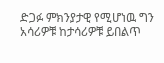ድጋፉ ምክንያታዊ የሚሆነዉ ግን አሳሪዎቹ ከታሳሪዎቹ ይበልጥ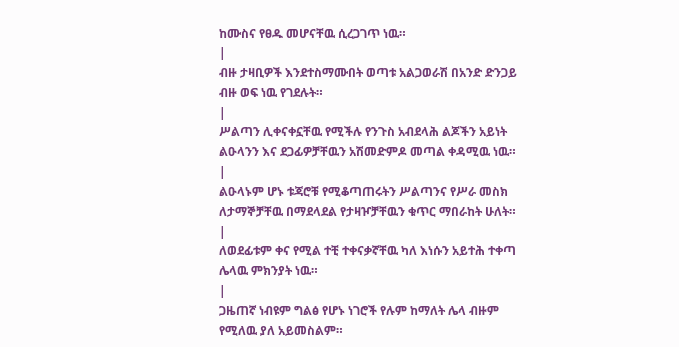ከሙስና የፀዱ መሆናቸዉ ሲረጋገጥ ነዉ።
|
ብዙ ታዛቢዎች እንደተስማሙበት ወጣቱ አልጋወራሽ በአንድ ድንጋይ ብዙ ወፍ ነዉ የገደሉት።
|
ሥልጣን ሊቀናቀኗቸዉ የሚችሉ የንጉስ አብደላሕ ልጆችን አይነት ልዑላንን እና ደጋፊዎቻቸዉን አሽመድምዶ መጣል ቀዳሚዉ ነዉ።
|
ልዑላኑም ሆኑ ቱጃሮቹ የሚቆጣጠሩትን ሥልጣንና የሥራ መስክ ለታማኞቻቸዉ በማደላደል የታዛዦቻቸዉን ቁጥር ማበራከት ሁለት።
|
ለወደፊቱም ቀና የሚል ተቺ ተቀናቃኛቸዉ ካለ እነሱን አይተሕ ተቀጣ ሌላዉ ምክንያት ነዉ።
|
ጋዜጠኛ ነብዩም ግልፅ የሆኑ ነገሮች የሉም ከማለት ሌላ ብዙም የሚለዉ ያለ አይመስልም።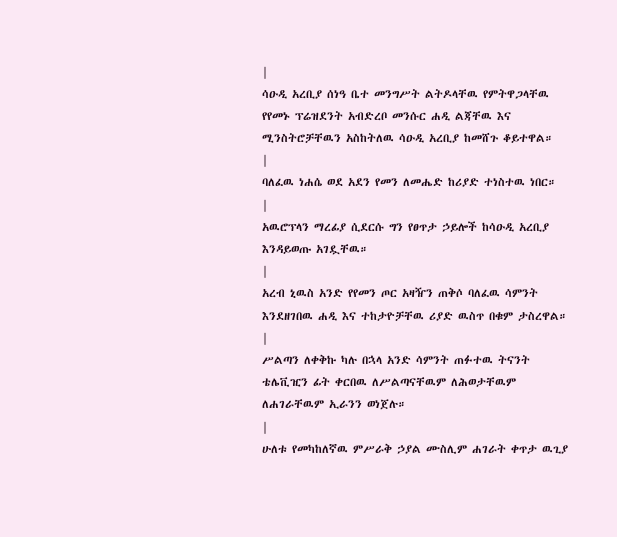|
ሳዑዲ አረቢያ ሰነዓ ቤተ መንግሥት ልትዶላቸዉ የምትዋጋላቸዉ የየመኑ ፕሬዝደንት አብድረቦ መንሱር ሐዲ ልጃቸዉ እና ሚንስትሮቻቸዉን አስከትለዉ ሳዑዲ አረቢያ ከመሸጉ ቆይተዋል።
|
ባለፈዉ ነሐሴ ወደ አደን የመን ለመሔድ ከሪያድ ተነስተዉ ነበር።
|
አዉሮፕላን ማረፊያ ሲደርሱ ግን የፀጥታ ኃይሎች ከሳዑዲ አረቢያ እንዳይወጡ አገዷቸዉ።
|
አረብ ኒዉስ አንድ የየመን ጦር አዛዥን ጠቅሶ ባለፈዉ ሳምንት እንደዘገበዉ ሐዲ እና ተከታዮቻቸዉ ሪያድ ዉስጥ በቁም ታስረዋል።
|
ሥልጣን ለቀቅኩ ካሉ በኋላ አንድ ሳምንት ጠፉተዉ ትናንት ቴሌቪዢን ፊት ቀርበዉ ለሥልጣናቸዉም ለሕወታቸዉም ለሐገራቸዉም ኢራንን ወነጀሉ።
|
ሁለቱ የመካከለኛዉ ምሥራቅ ኃያል ሙስሊም ሐገራት ቀጥታ ዉጊያ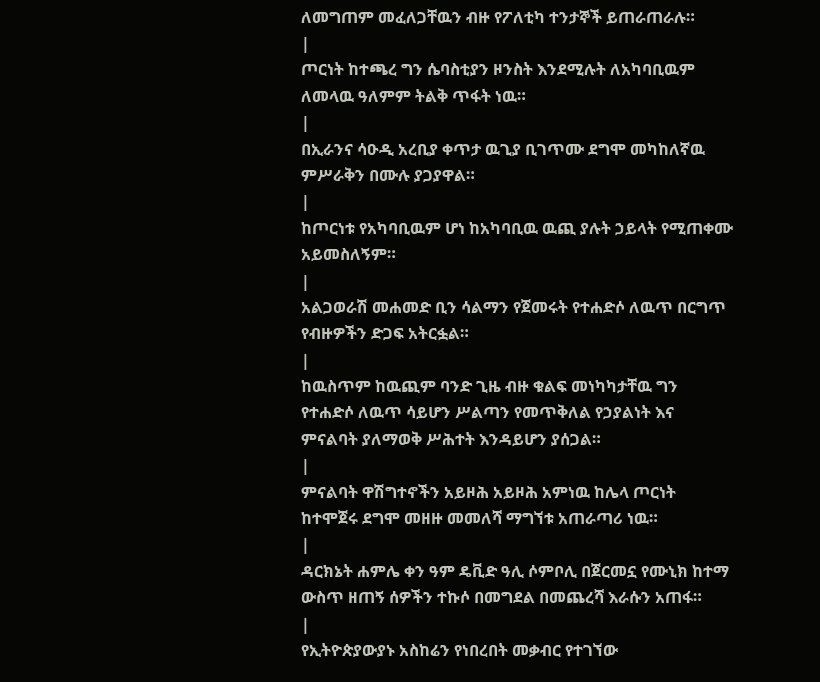ለመግጠም መፈለጋቸዉን ብዙ የፖለቲካ ተንታኞች ይጠራጠራሉ።
|
ጦርነት ከተጫረ ግን ሴባስቲያን ዞንስት እንደሚሉት ለአካባቢዉም ለመላዉ ዓለምም ትልቅ ጥፋት ነዉ።
|
በኢራንና ሳዑዲ አረቢያ ቀጥታ ዉጊያ ቢገጥሙ ደግሞ መካከለኛዉ ምሥራቅን በሙሉ ያጋያዋል።
|
ከጦርነቱ የአካባቢዉም ሆነ ከአካባቢዉ ዉጪ ያሉት ኃይላት የሚጠቀሙ አይመስለኝም።
|
አልጋወራሽ መሐመድ ቢን ሳልማን የጀመሩት የተሐድሶ ለዉጥ በርግጥ የብዙዎችን ድጋፍ አትርፏል።
|
ከዉስጥም ከዉጪም ባንድ ጊዜ ብዙ ቁልፍ መነካካታቸዉ ግን የተሐድሶ ለዉጥ ሳይሆን ሥልጣን የመጥቅለል የኃያልነት እና ምናልባት ያለማወቅ ሥሕተት እንዳይሆን ያሰጋል።
|
ምናልባት ዋሽግተኖችን አይዞሕ አይዞሕ አምነዉ ከሌላ ጦርነት ከተሞጀሩ ደግሞ መዘዙ መመለሻ ማግኘቱ አጠራጣሪ ነዉ።
|
ዳርክኔት ሐምሌ ቀን ዓም ዴቪድ ዓሊ ሶምቦሊ በጀርመኗ የሙኒክ ከተማ ውስጥ ዘጠኝ ሰዎችን ተኩሶ በመግደል በመጨረሻ እራሱን አጠፋ።
|
የኢትዮጵያውያኑ አስከሬን የነበረበት መቃብር የተገኘው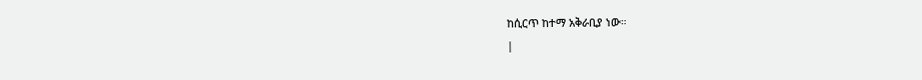ከሲርጥ ከተማ አቅራቢያ ነው።
|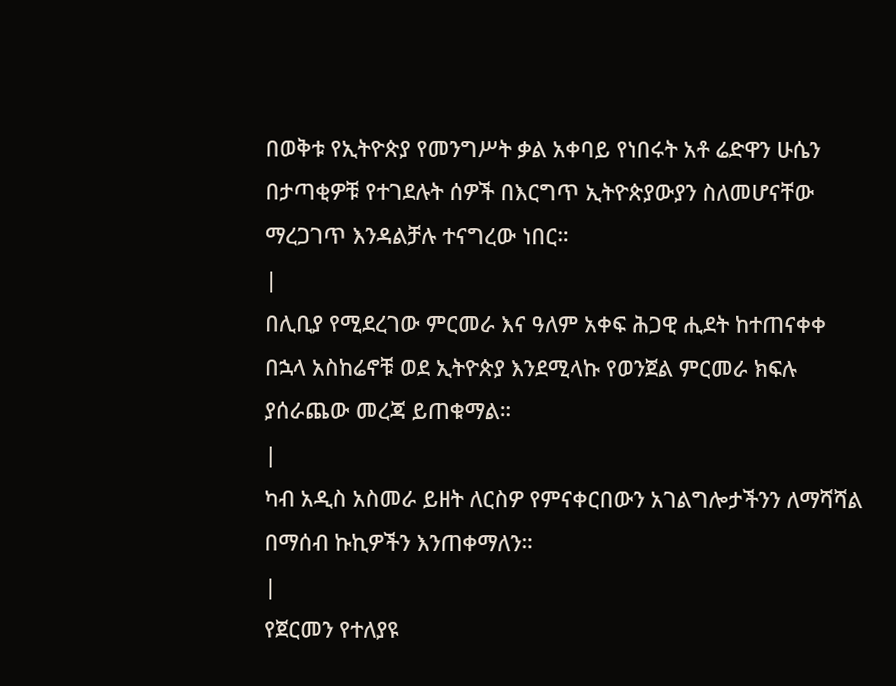በወቅቱ የኢትዮጵያ የመንግሥት ቃል አቀባይ የነበሩት አቶ ሬድዋን ሁሴን በታጣቂዎቹ የተገደሉት ሰዎች በእርግጥ ኢትዮጵያውያን ስለመሆናቸው ማረጋገጥ እንዳልቻሉ ተናግረው ነበር።
|
በሊቢያ የሚደረገው ምርመራ እና ዓለም አቀፍ ሕጋዊ ሒደት ከተጠናቀቀ በኋላ አስከሬኖቹ ወደ ኢትዮጵያ እንደሚላኩ የወንጀል ምርመራ ክፍሉ ያሰራጨው መረጃ ይጠቁማል።
|
ካብ አዲስ አስመራ ይዘት ለርስዎ የምናቀርበውን አገልግሎታችንን ለማሻሻል በማሰብ ኩኪዎችን እንጠቀማለን።
|
የጀርመን የተለያዩ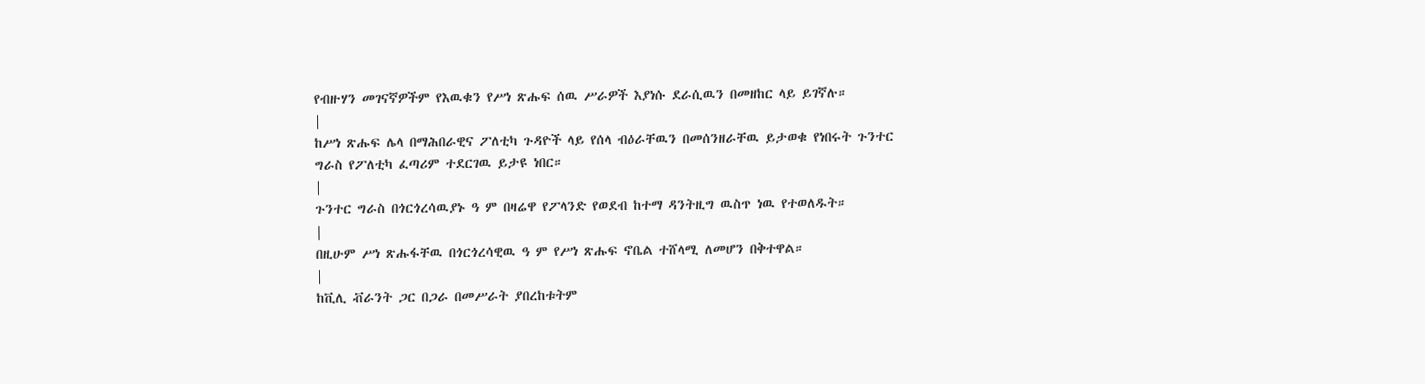የብዙሃን መገናኛዎችም የእዉቁን የሥነ ጽሑፍ ሰዉ ሥራዎች እያነሱ ደራሲዉን በመዘከር ላይ ይገኛሉ።
|
ከሥነ ጽሑፍ ሌላ በማሕበራዊና ፖለቲካ ጉዳዮች ላይ የሰላ ብዕራቸዉን በመሰንዘራቸዉ ይታወቁ የነበሩት ጉንተር ግራስ የፖለቲካ ፈጣሪም ተደርገዉ ይታዩ ነበር።
|
ጉንተር ግራስ በጎርጎረሳዉያኑ ዓ ም በዛሬዋ የፖላንድ የወደብ ከተማ ዳንትዚግ ዉስጥ ነዉ የተወለዱት።
|
በዚሁም ሥነ ጽሑፋቸዉ በጎርጎረሳዊዉ ዓ ም የሥነ ጽሑፍ ኖቤል ተሸላሚ ለመሆን በቅተዋል።
|
ከቪሊ ቭራንት ጋር በጋራ በመሥራት ያበረከቱትም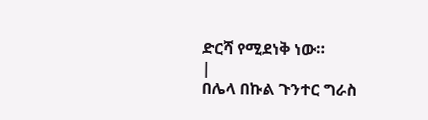ድርሻ የሚደነቅ ነው።
|
በሌላ በኩል ጉንተር ግራስ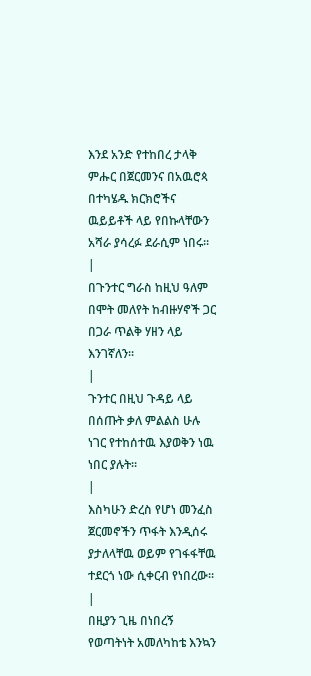እንደ አንድ የተከበረ ታላቅ ምሑር በጀርመንና በአዉሮጳ በተካሄዱ ክርክሮችና ዉይይቶች ላይ የበኩላቸውን አሻራ ያሳረፉ ደራሲም ነበሩ።
|
በጉንተር ግራስ ከዚህ ዓለም በሞት መለየት ከብዙሃኖች ጋር በጋራ ጥልቅ ሃዘን ላይ እንገኛለን።
|
ጉንተር በዚህ ጉዳይ ላይ በሰጡት ቃለ ምልልስ ሁሉ ነገር የተከሰተዉ እያወቅን ነዉ ነበር ያሉት።
|
እስካሁን ድረስ የሆነ መንፈስ ጀርመኖችን ጥፋት እንዲሰሩ ያታለላቸዉ ወይም የገፋፋቸዉ ተደርጎ ነው ሲቀርብ የነበረው።
|
በዚያን ጊዜ በነበረኝ የወጣትነት አመለካከቴ እንኳን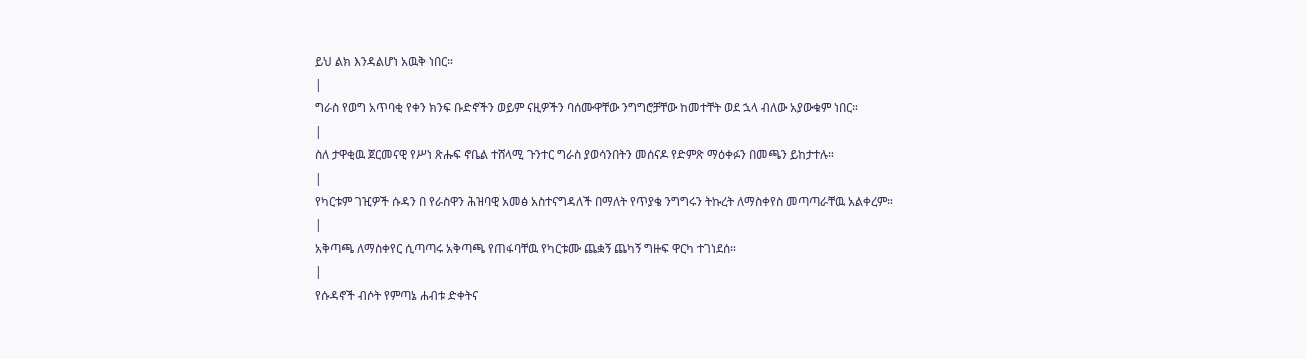ይህ ልክ እንዳልሆነ አዉቅ ነበር።
|
ግራስ የወግ አጥባቂ የቀን ክንፍ ቡድኖችን ወይም ናዚዎችን ባሰሙዋቸው ንግግሮቻቸው ከመተቸት ወደ ኋላ ብለው አያውቁም ነበር።
|
ስለ ታዋቂዉ ጀርመናዊ የሥነ ጽሑፍ ኖቤል ተሸላሚ ጉንተር ግራስ ያወሳንበትን መሰናዶ የድምጽ ማዕቀፉን በመጫን ይከታተሉ።
|
የካርቱም ገዢዎች ሱዳን በ የራስዋን ሕዝባዊ አመፅ አስተናግዳለች በማለት የጥያቄ ንግግሩን ትኩረት ለማስቀየስ መጣጣራቸዉ አልቀረም።
|
አቅጣጫ ለማስቀየር ሲጣጣሩ አቅጣጫ የጠፋባቸዉ የካርቱሙ ጨቋኝ ጨካኝ ግዙፍ ዋርካ ተገነደሰ።
|
የሱዳኖች ብሶት የምጣኔ ሐብቱ ድቀትና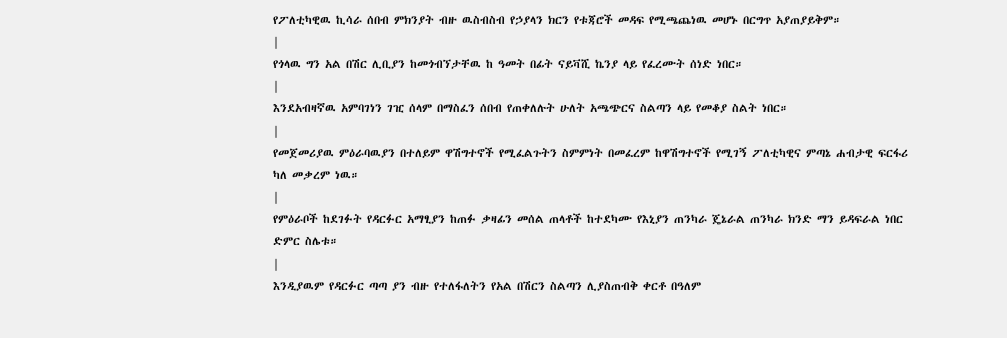የፖለቲካዊዉ ኪሳራ ሰበብ ምክንያት ብዙ ዉስብስብ የኃያላን ክርን የቱጃሮች መዳፍ የሚጫጨነዉ መሆኑ በርግጥ አያጠያይቅም።
|
የጎላዉ ግን አል በሽር ሊቢያን ከመጎብኘታቸዉ ከ ዓመት በፊት ናይቫሺ ኬንያ ላይ የፈረሙት ሰነድ ነበር።
|
እንደአብዛኛዉ አምባገነን ገዢ ሰላም በማስፈን ሰበብ የጠቀለሉት ሁለት አጫጭርና ስልጣን ላይ የመቆያ ስልት ነበር።
|
የመጀመሪያዉ ምዕራባዉያን በተለይም ዋሽግተኖች የሚፈልጉትን ስምምነት በመፈረም ከዋሽግተኖች የሚገኝ ፖለቲካዊና ምጣኔ ሐብታዊ ፍርፋሪ ካለ መቃረም ነዉ።
|
የምዕራቦች ከደገፉት የዳርፉር አማፂያን ከጠፉ ቃዛፊን መሰል ጠላቶች ከተደካሙ የእኒያን ጠንካራ ጄኔራል ጠንካራ ክንድ ማን ይዳፍራል ነበር ድምር ስሌቱ።
|
እንዲያዉም የዳርፉር ጣጣ ያን ብዙ የተለፋለትን የአል በሽርን ስልጣን ሊያስጠብቅ ቀርቶ በዓለም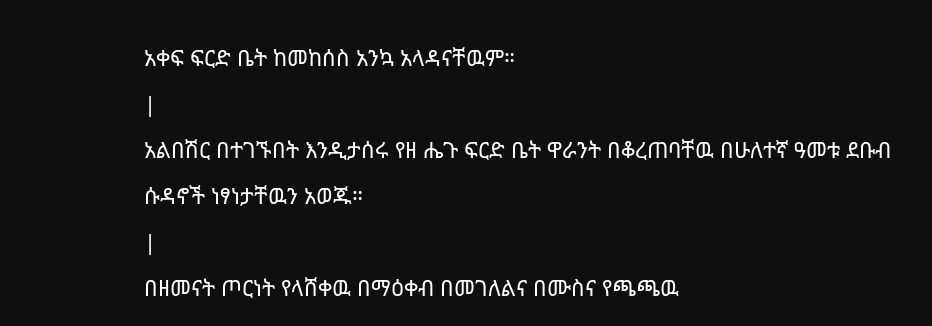አቀፍ ፍርድ ቤት ከመከሰስ አንኳ አላዳናቸዉም።
|
አልበሽር በተገኙበት እንዲታሰሩ የዘ ሔጉ ፍርድ ቤት ዋራንት በቆረጠባቸዉ በሁለተኛ ዓመቱ ደቡብ ሱዳኖች ነፃነታቸዉን አወጁ።
|
በዘመናት ጦርነት የላሸቀዉ በማዕቀብ በመገለልና በሙስና የጫጫዉ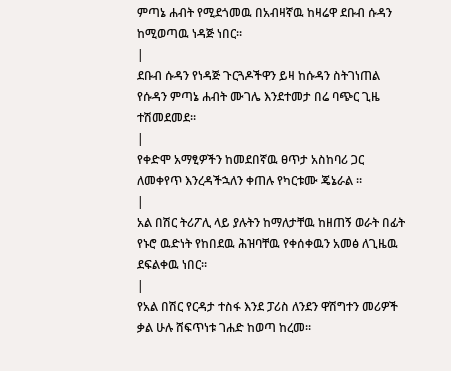ምጣኔ ሐብት የሚደጎመዉ በአብዛኛዉ ከዛሬዋ ደቡብ ሱዳን ከሚወጣዉ ነዳጅ ነበር።
|
ደቡብ ሱዳን የነዳጅ ጉርጓዶችዋን ይዛ ከሱዳን ስትገነጠል የሱዳን ምጣኔ ሐብት ሙገሌ እንደተመታ በሬ ባጭር ጊዜ ተሽመደመደ።
|
የቀድሞ አማፂዎችን ከመደበኛዉ ፀጥታ አስከባሪ ጋር ለመቀየጥ እንረዳችኋለን ቀጠሉ የካርቱሙ ጄኔራል ።
|
አል በሽር ትሪፖሊ ላይ ያሉትን ከማለታቸዉ ከዘጠኝ ወራት በፊት የኑሮ ዉድነት የከበደዉ ሕዝባቸዉ የቀሰቀዉን አመፅ ለጊዜዉ ደፍልቀዉ ነበር።
|
የአል በሽር የርዳታ ተስፋ እንደ ፓሪስ ለንደን ዋሽግተን መሪዎች ቃል ሁሉ ሸፍጥነቱ ገሐድ ከወጣ ከረመ።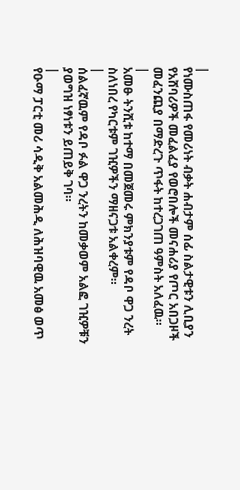|
የነሙስጠፋ የመሪነት ብቃት ሐብታም ሰፊ ስልታዊቱን ሊቢያን የአሸባሪዎች መፈልፈያ የወሮበሎች መናሐሪያ የጦር አበጋዞች መፈንጪያ በማድረጉ ጥፋት ከተረጋገጠ ዓምስት አለፈዉ።
|
አመፁ ትንሺቱ ከተማ በመጀመሩ ምክንያቱም የዳቦ ዋጋ ንረት ስለነበረ የካርቱም ገዢዎችን ማዘናጋቱ አልቀረም።
|
ሰልፈኛዉም የዳቦ ፉል ዋጋ ንረትን ከመቃወም አልፎ ገዢዎቹን ያወግዝ ነፃነቱን ይጠይቅ ገባ።
|
የዑማ ፓርቲ መሪ ሳዲቅ አልመሕዲ ለሕዝባዊዉ አመፅ ወጥ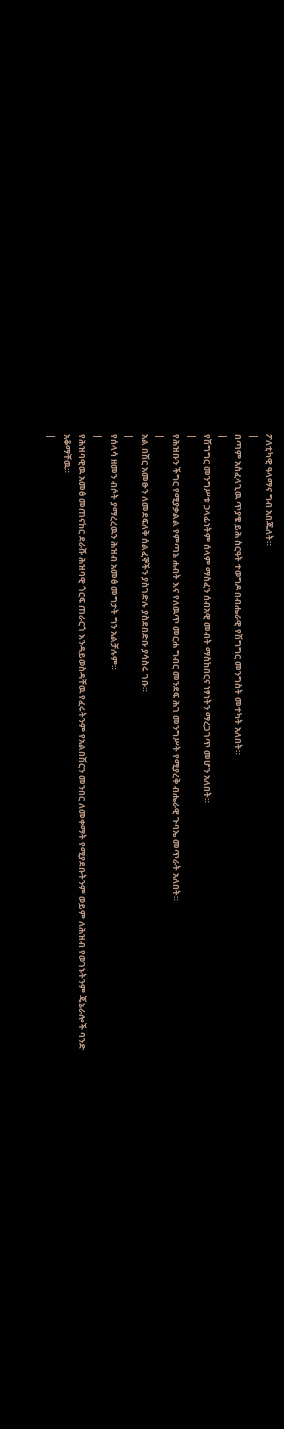ፖለቲካዊ ዓላማና ግብ አበጁለት።
|
በጣም አስፈላጊዉ ጥያቄ ይሕ ስርዓት ተወግዶ በብሔራዊ የሽግግር መንግስት መተካት አለበት።
|
የሽግግር መንግሥቱ ኃላፊነትም ሰላም ማስፈን ሰብአዊ መብት ማስከበርና ነፃነትን ማረጋገጥ መሆን አለበት።
|
የሕዝቡን ችግር የሚያቃልል የምጣኔ ሐብት እና የለዉጥ መርሐ ግብር መንደፍ ሕገ መንግሥት የሚያረቅ ብሔራዊ ጉባኤ መጥራት አለበት።
|
አል በሽር አመፁን ለመደፍለቅ ሰልፈኞችን ያስገድሉ ያስደበድቡ ያሳስሩ ገቡ።
|
የሰላሳ ዘመን ብሶት ያማረረዉን ሕዝብ አመፅ መግታት ግን አልቻሉም።
|
የሕዝባዊዉ አመፅ መጠናከር ደራሹ ሕዝባዊ ጎርፍ ጠራርጎ እንዳይወስዳቸዉ የፈሩትንም የአልበሽርን መንበር ለመቀማት የሚያደቡትንም ወይም ለሕዝብ የወገኑትንም ጄኔራሎች ባንድ አቆማቸዉ።
|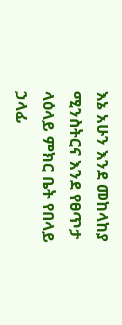እኔ አሁን እንደ መከላከያ ሚንስትርና እንደ የፀጥታ ላዕላይ ምክር ቤት የበላይ ኃላፊ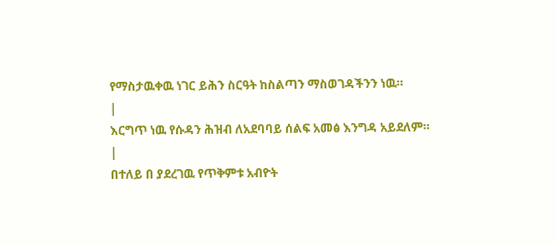የማስታዉቀዉ ነገር ይሕን ስርዓት ከስልጣን ማስወገዳችንን ነዉ።
|
እርግጥ ነዉ የሱዳን ሕዝብ ለአደባባይ ሰልፍ አመፅ እንግዳ አይደለም።
|
በተለይ በ ያደረገዉ የጥቅምቱ አብዮት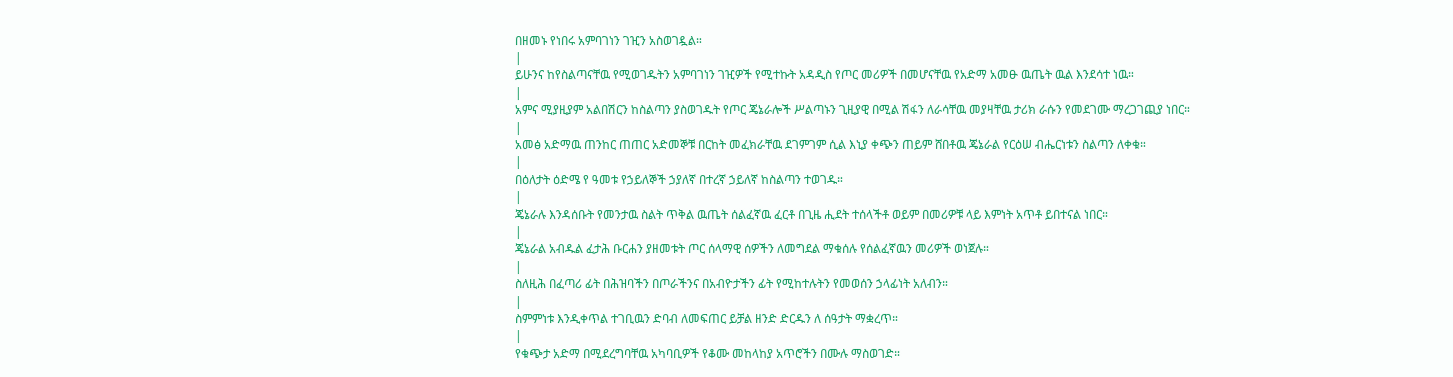በዘመኑ የነበሩ አምባገነን ገዢን አስወገዷል።
|
ይሁንና ከየስልጣናቸዉ የሚወገዱትን አምባገነን ገዢዎች የሚተኩት አዳዲስ የጦር መሪዎች በመሆናቸዉ የአድማ አመፁ ዉጤት ዉል እንደሳተ ነዉ።
|
አምና ሚያዚያም አልበሽርን ከስልጣን ያስወገዱት የጦር ጄኔራሎች ሥልጣኑን ጊዚያዊ በሚል ሽፋን ለራሳቸዉ መያዛቸዉ ታሪክ ራሱን የመደገሙ ማረጋገጪያ ነበር።
|
አመፅ አድማዉ ጠንከር ጠጠር አድመኞቹ በርከት መፈክራቸዉ ደገምገም ሲል እኒያ ቀጭን ጠይም ሸበቶዉ ጄኔራል የርዕሠ ብሔርነቱን ስልጣን ለቀቁ።
|
በዕለታት ዕድሜ የ ዓመቱ የኃይለኞች ኃያለኛ በተረኛ ኃይለኛ ከስልጣን ተወገዱ።
|
ጄኔራሉ እንዳሰቡት የመንታዉ ስልት ጥቅል ዉጤት ሰልፈኛዉ ፈርቶ በጊዜ ሒደት ተሰላችቶ ወይም በመሪዎቹ ላይ እምነት አጥቶ ይበተናል ነበር።
|
ጄኔራል አብዱል ፈታሕ ቡርሐን ያዘመቱት ጦር ሰላማዊ ሰዎችን ለመግደል ማቁሰሉ የሰልፈኛዉን መሪዎች ወነጀሉ።
|
ስለዚሕ በፈጣሪ ፊት በሕዝባችን በጦራችንና በአብዮታችን ፊት የሚከተሉትን የመወሰን ኃላፊነት አለብን።
|
ስምምነቱ እንዲቀጥል ተገቢዉን ድባብ ለመፍጠር ይቻል ዘንድ ድርዱን ለ ሰዓታት ማቋረጥ።
|
የቁጭታ አድማ በሚደረግባቸዉ አካባቢዎች የቆሙ መከላከያ አጥሮችን በሙሉ ማስወገድ።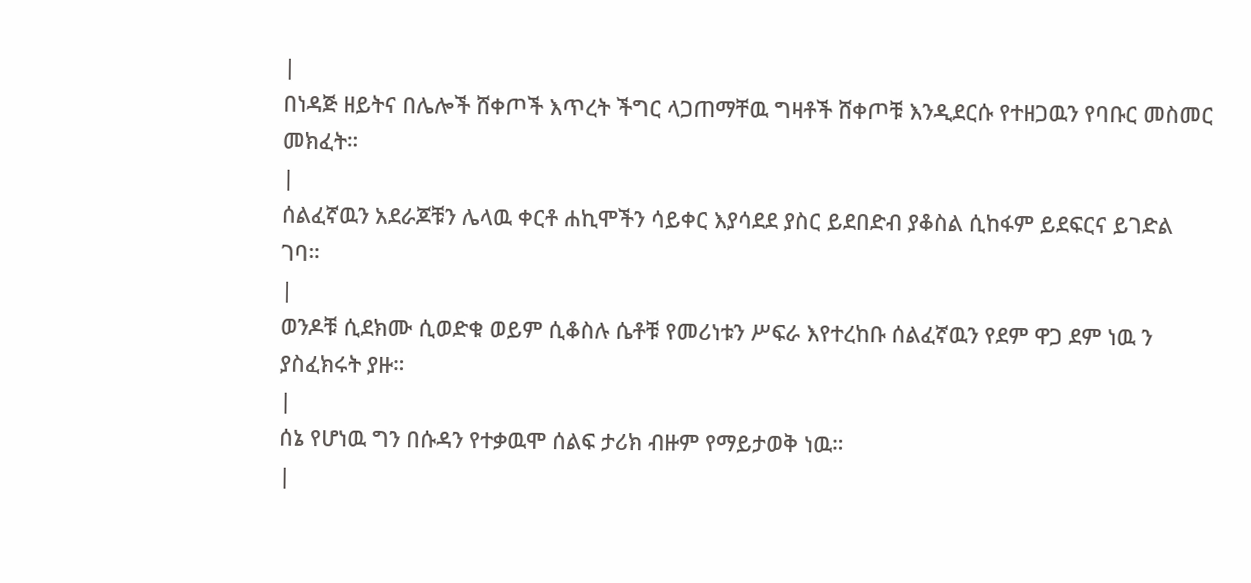|
በነዳጅ ዘይትና በሌሎች ሸቀጦች እጥረት ችግር ላጋጠማቸዉ ግዛቶች ሸቀጦቹ እንዲደርሱ የተዘጋዉን የባቡር መስመር መክፈት።
|
ሰልፈኛዉን አደራጆቹን ሌላዉ ቀርቶ ሐኪሞችን ሳይቀር እያሳደደ ያስር ይደበድብ ያቆስል ሲከፋም ይደፍርና ይገድል ገባ።
|
ወንዶቹ ሲደክሙ ሲወድቁ ወይም ሲቆስሉ ሴቶቹ የመሪነቱን ሥፍራ እየተረከቡ ሰልፈኛዉን የደም ዋጋ ደም ነዉ ን ያስፈክሩት ያዙ።
|
ሰኔ የሆነዉ ግን በሱዳን የተቃዉሞ ሰልፍ ታሪክ ብዙም የማይታወቅ ነዉ።
|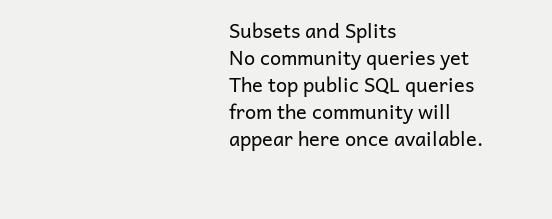Subsets and Splits
No community queries yet
The top public SQL queries from the community will appear here once available.